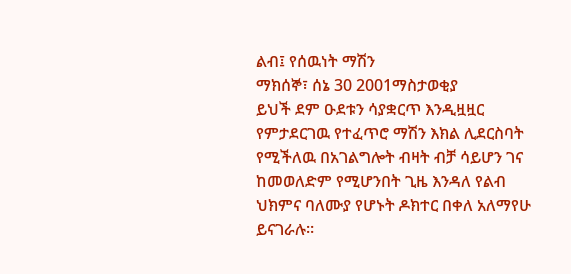ልብ፤ የሰዉነት ማሽን
ማክሰኞ፣ ሰኔ 30 2001ማስታወቂያ
ይህች ደም ዑደቱን ሳያቋርጥ እንዲዟዟር የምታደርገዉ የተፈጥሮ ማሽን እክል ሊደርስባት የሚችለዉ በአገልግሎት ብዛት ብቻ ሳይሆን ገና ከመወለድም የሚሆንበት ጊዜ እንዳለ የልብ ህክምና ባለሙያ የሆኑት ዶክተር በቀለ አለማየሁ ይናገራሉ።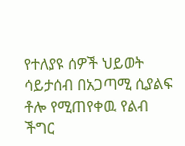የተለያዩ ሰዎች ህይወት ሳይታሰብ በአጋጣሚ ሲያልፍ ቶሎ የሚጠየቀዉ የልብ ችግር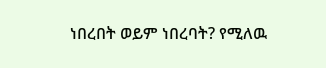ነበረበት ወይም ነበረባት? የሚለዉ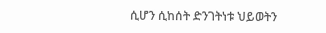ሲሆን ሲከሰት ድንገትነቱ ህይወትን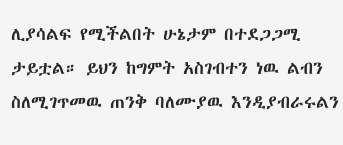ሊያሳልፍ የሚችልበት ሁኔታም በተደጋጋሚ ታይቷል። ይህን ከግምት አስገብተን ነዉ ልብን ስለሚገጥመዉ ጠንቅ ባለሙያዉ እንዲያብራሩልን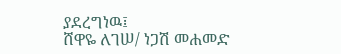ያደረግነዉ፤
ሸዋዬ ለገሠ/ ነጋሽ መሐመድ